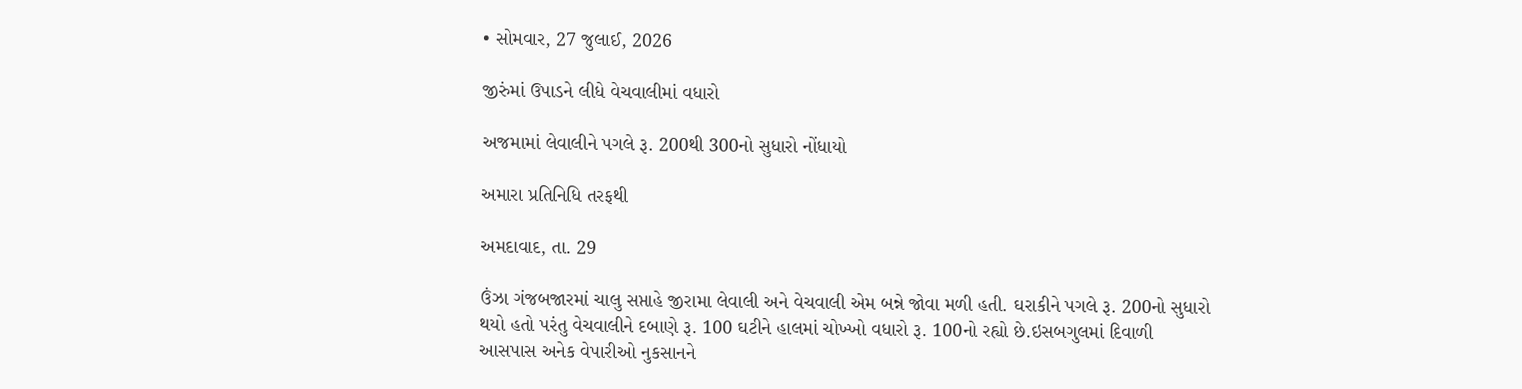• સોમવાર, 27 જુલાઈ, 2026

જીરુંમાં ઉપાડને લીધે વેચવાલીમાં વધારો

અજમામાં લેવાલીને પગલે રૂ. 200થી 300નો સુધારો નોંધાયો

અમારા પ્રતિનિધિ તરફથી

અમદાવાદ, તા. 29

ઉંઝા ગંજબજારમાં ચાલુ સપ્તાહે જીરામા લેવાલી અને વેચવાલી એમ બન્ને જોવા મળી હતી. ઘરાકીને પગલે રૂ. 200નો સુધારો થયો હતો પરંતુ વેચવાલીને દબાણે રૂ. 100 ઘટીને હાલમાં ચોખ્ખો વધારો રૂ. 100નો રહ્યો છે.ઇસબગુલમાં દિવાળી આસપાસ અનેક વેપારીઓ નુકસાનને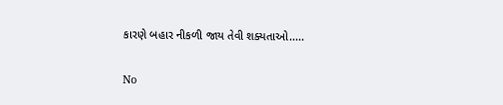કારણે બહાર નીકળી જાય તેવી શક્યતાઓ.....

No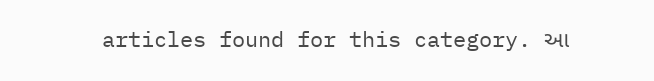articles found for this category. આ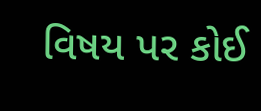વિષય પર કોઈ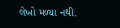લેખો મળ્યા નથી.